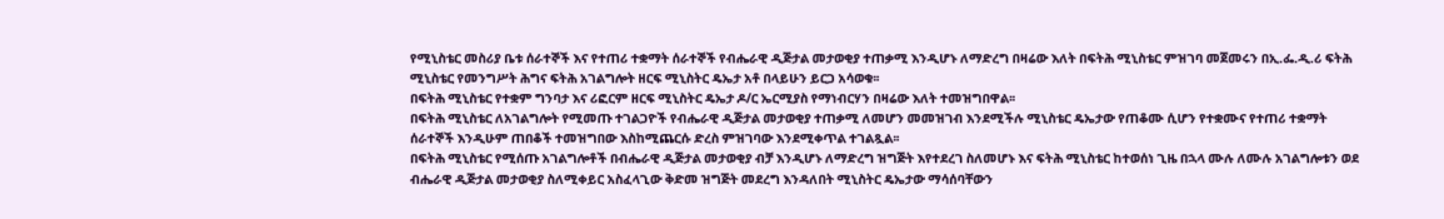የሚኒስቴር መስሪያ ቤቱ ሰራተኞች እና የተጠሪ ተቋማት ሰራተኞች የብሔራዊ ዲጅታል መታወቂያ ተጠቃሚ እንዲሆኑ ለማድረግ በዛሬው እለት በፍትሕ ሚኒስቴር ምዝገባ መጀመሩን በኢ.ፌ.ዲ.ሪ ፍትሕ ሚኒስቴር የመንግሥት ሕግና ፍትሕ አገልግሎት ዘርፍ ሚኒስትር ዴኤታ አቶ በላይሁን ይርጋ አሳወቁ፡፡
በፍትሕ ሚኒስቴር የተቋም ግንባታ እና ሪፎርም ዘርፍ ሚኒስትር ዴኤታ ዶ/ር ኤርሚያስ የማነብርሃን በዛሬው እለት ተመዝግበዋል፡፡
በፍትሕ ሚኒስቴር ለአገልግሎት የሚመጡ ተገልጋዮች የብሔራዊ ዲጅታል መታወቂያ ተጠቃሚ ለመሆን መመዝገብ እንደሚችሉ ሚኒስቴር ዴኤታው የጠቆሙ ሲሆን የተቋሙና የተጠሪ ተቋማት ሰራተኞች እንዲሁም ጠበቆች ተመዝግበው እስከሚጨርሱ ድረስ ምዝገባው እንደሚቀጥል ተገልጿል፡፡
በፍትሕ ሚኒስቴር የሚሰጡ አገልግሎቶች በብሔራዊ ዲጅታል መታወቂያ ብቻ እንዲሆኑ ለማድረግ ዝግጅት እየተደረገ ስለመሆኑ እና ፍትሕ ሚኒስቴር ከተወሰነ ጊዜ በኋላ ሙሉ ለሙሉ አገልግሎቱን ወደ ብሔራዊ ዲጅታል መታወቂያ ስለሚቀይር አስፈላጊው ቅድመ ዝግጅት መደረግ እንዳለበት ሚኒስትር ዴኤታው ማሳሰባቸውን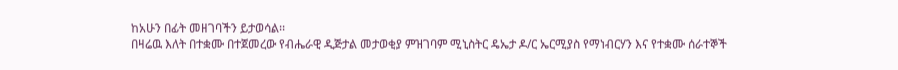ከአሁን በፊት መዘገባችን ይታወሳል፡፡
በዛሬዉ እለት በተቋሙ በተጀመረው የብሔራዊ ዲጅታል መታወቂያ ምዝገባም ሚኒስትር ዴኤታ ዶ/ር ኤርሚያስ የማነብርሃን እና የተቋሙ ሰራተኞች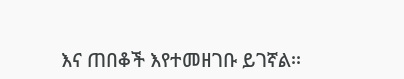እና ጠበቆች እየተመዘገቡ ይገኛል፡፡